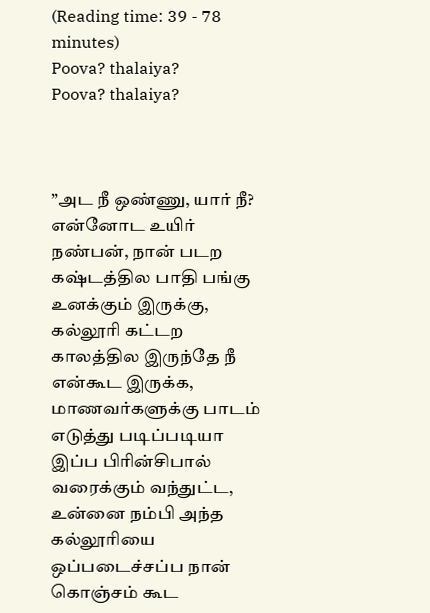(Reading time: 39 - 78 minutes)
Poova? thalaiya?
Poova? thalaiya?



”அட நீ ஒண்ணு, யார் நீ? என்னோட உயிர் நண்பன், நான் படற கஷ்டத்தில பாதி பங்கு உனக்கும் இருக்கு, கல்லூரி கட்டற காலத்தில இருந்தே நீ என்கூட இருக்க, மாணவர்களுக்கு பாடம் எடுத்து படிப்படியா இப்ப பிரின்சிபால் வரைக்கும் வந்துட்ட, உன்னை நம்பி அந்த கல்லூரியை ஒப்படைச்சப்ப நான் கொஞ்சம் கூட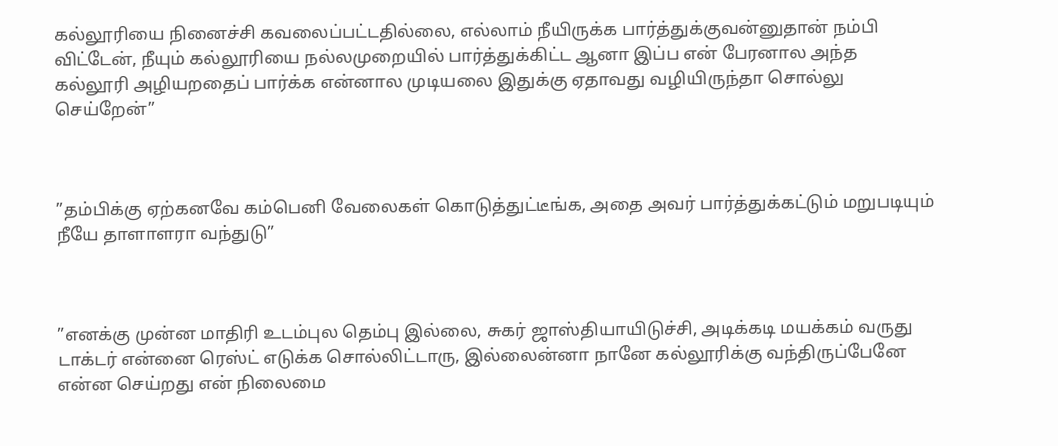கல்லூரியை நினைச்சி கவலைப்பட்டதில்லை, எல்லாம் நீயிருக்க பார்த்துக்குவன்னுதான் நம்பி விட்டேன், நீயும் கல்லூரியை நல்லமுறையில் பார்த்துக்கிட்ட ஆனா இப்ப என் பேரனால அந்த கல்லூரி அழியறதைப் பார்க்க என்னால முடியலை இதுக்கு ஏதாவது வழியிருந்தா சொல்லு செய்றேன்”



”தம்பிக்கு ஏற்கனவே கம்பெனி வேலைகள் கொடுத்துட்டீங்க, அதை அவர் பார்த்துக்கட்டும் மறுபடியும் நீயே தாளாளரா வந்துடு”



”எனக்கு முன்ன மாதிரி உடம்புல தெம்பு இல்லை, சுகர் ஜாஸ்தியாயிடுச்சி, அடிக்கடி மயக்கம் வருது டாக்டர் என்னை ரெஸ்ட் எடுக்க சொல்லிட்டாரு, இல்லைன்னா நானே கல்லூரிக்கு வந்திருப்பேனே என்ன செய்றது என் நிலைமை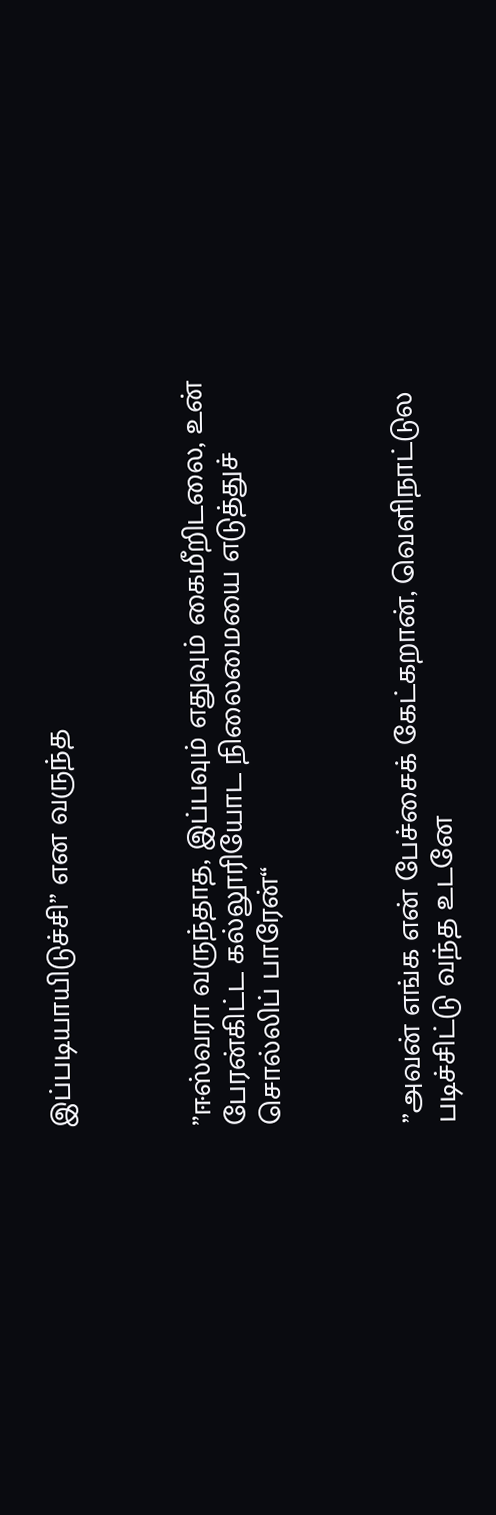இப்படியாயிடுச்சி” என வருந்த



”ஈஸ்வரா வருந்தாத, இப்பவும் எதுவும் கைமீறிடலை, உன் பேரன்கிட்ட கல்லூரியோட நிலைமையை எடுத்துச் சொல்லிப் பாரேன்“



”அவன் எங்க என் பேச்சைக் கேட்கறான், வெளிநாட்டுல படிச்சிட்டு வந்த உடனே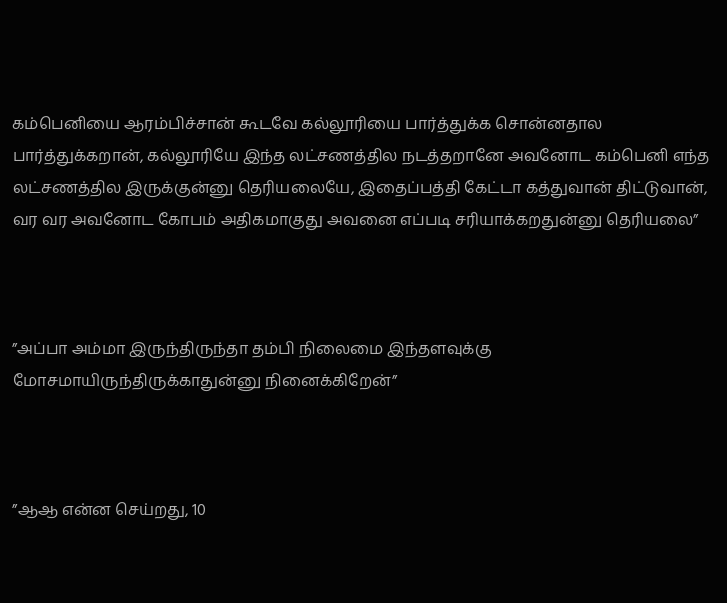கம்பெனியை ஆரம்பிச்சான் கூடவே கல்லூரியை பார்த்துக்க சொன்னதால பார்த்துக்கறான், கல்லூரியே இந்த லட்சணத்தில நடத்தறானே அவனோட கம்பெனி எந்த லட்சணத்தில இருக்குன்னு தெரியலையே, இதைப்பத்தி கேட்டா கத்துவான் திட்டுவான், வர வர அவனோட கோபம் அதிகமாகுது அவனை எப்படி சரியாக்கறதுன்னு தெரியலை”



”அப்பா அம்மா இருந்திருந்தா தம்பி நிலைமை இந்தளவுக்கு மோசமாயிருந்திருக்காதுன்னு நினைக்கிறேன்”



”ஆஆ என்ன செய்றது, 10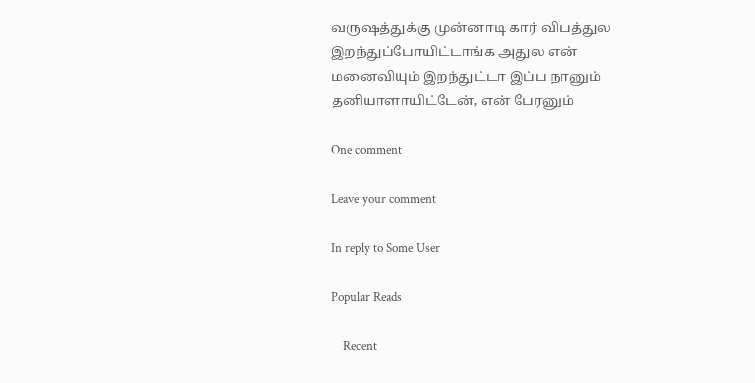வருஷத்துக்கு முன்னாடி கார் விபத்துல இறந்துப்போயிட்டாங்க அதுல என் மனைவியும் இறந்துட்டா இப்ப நானும் தனியாளாயிட்டேன், என் பேரனும்

One comment

Leave your comment

In reply to Some User

Popular Reads

    Recent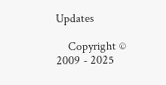Updates

    Copyright © 2009 - 2025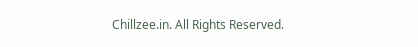Chillzee.in. All Rights Reserved.